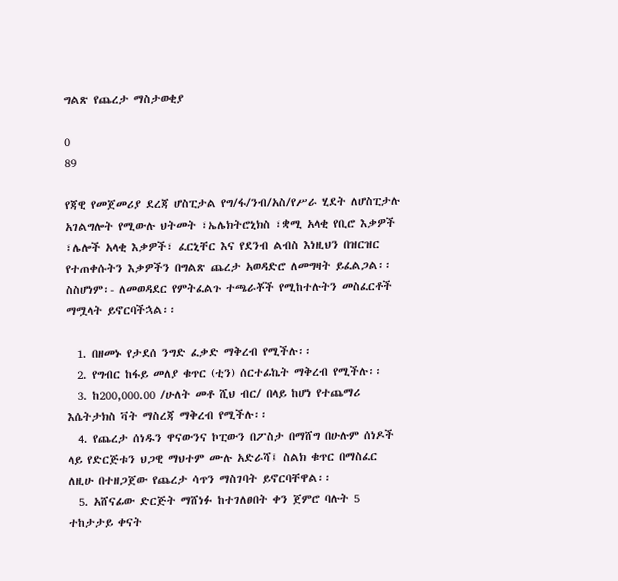ግልጽ የጨረታ ማስታወቂያ

0
89

የጃዊ የመጀመሪያ ደረጃ ሆስፒታል የግ/ፋ/ንብ/አስ/የሥራ ሂደት ለሆስፒታሉ አገልግሎት የሚውሉ ህትመት ፣ኤሌክትሮኒክስ ፣ቋሚ አላቂ የቢሮ እቃዎች ፣ሌሎች አላቂ እቃዎች፣ ፈርኒቸር እና የደንብ ልብስ እነዚህን በዝርዝር የተጠቀሱትን እቃዎችን በግልጽ ጨረታ አወዳድሮ ለመግዛት ይፈልጋል፡፡ ስስሆነም፡- ለመወዳደር የምትፈልጉ ተጫራቾች የሚከተሉትን መስፈርቶች ማሟላት ይኖርባችኋል፡፡

  1. በዘመኑ የታደሰ ንግድ ፈቃድ ማቅረብ የሚችሉ፡፡
  2. የግብር ከፋይ መለያ ቁጥር (ቲን) ሰርተፊኬት ማቅረብ የሚችሉ፡፡
  3. ከ200,000.00 /ሁለት መቶ ሺህ ብር/ በላይ ከሆነ የተጨማሪ እሴትታክስ ቫት ማስረጃ ማቅረብ የሚችሉ፡፡
  4. የጨረታ ሰነዱን ዋናውንና ኮፒውን በፖስታ በማሸግ በሁሉም ሰነዶች ላይ የድርጅቱን ህጋዊ ማህተም ሙሉ አድራሻ፤ ስልክ ቁጥር በማስፈር ለዚሁ በተዘጋጀው የጨረታ ሳጥን ማስገባት ይኖርባቸዋል፡፡
  5. አሸናፊው ድርጅት ማሸነፉ ከተገለፀበት ቀን ጀምሮ ባሉት 5 ተከታታይ ቀናት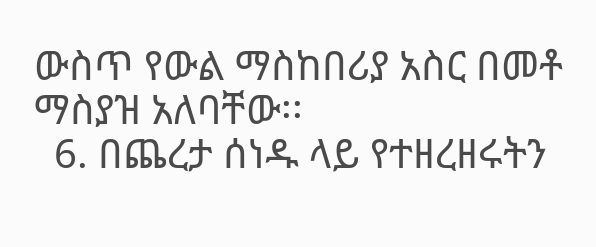ውስጥ የውል ማስከበሪያ አስር በመቶ ማስያዝ አለባቸው፡፡
  6. በጨረታ ሰነዱ ላይ የተዘረዘሩትን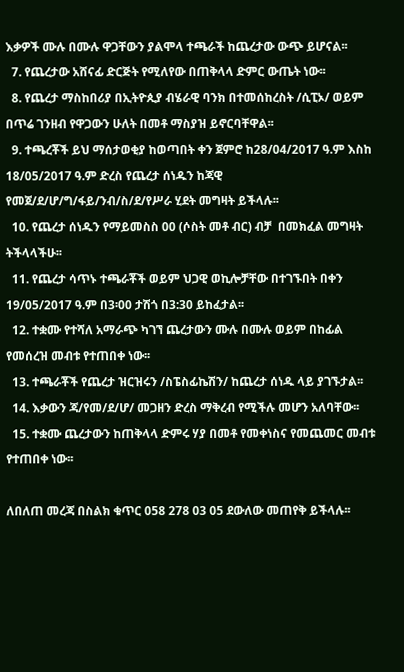እቃዎች ሙሉ በሙሉ ዋጋቸውን ያልሞላ ተጫራች ከጨረታው ውጭ ይሆናል፡፡
  7. የጨረታው አሸናፊ ድርጅት የሚለየው በጠቅላላ ድምር ውጤት ነው፡፡
  8. የጨረታ ማስከበሪያ በኢትዮጲያ ብሄራዊ ባንክ በተመሰከረስት /ሲፒኦ/ ወይም በጥሬ ገንዘብ የዋጋውን ሁለት በመቶ ማስያዝ ይኖርባቸዋል፡፡
  9. ተጫረቾች ይህ ማሰታወቂያ ከወጣበት ቀን ጀምሮ ከ28/04/2017 ዓ.ም እስከ 18/05/2017 ዓ.ም ድረስ የጨረታ ሰነዱን ከጃዊ የመጀ/ደ/ሆ/ግ/ፋይ/ንብ/ስ/ደ/የሥራ ሂደት መግዛት ይችላሉ፡፡
  10. የጨረታ ሰነዱን የማይመስስ 00 (ሶስት መቶ ብር) ብቻ  በመክፈል መግዛት ትችላላችሁ፡፡
  11. የጨረታ ሳጥኑ ተጫራቾች ወይም ህጋዊ ወኪሎቻቸው በተገኙበት በቀን 19/05/2017 ዓ.ም በ3፡00 ታሽጎ በ3:30 ይከፈታል፡፡
  12. ተቋሙ የተሻለ አማራጭ ካገኘ ጨረታውን ሙሉ በሙሉ ወይም በከፊል የመሰረዝ መብቱ የተጠበቀ ነው፡፡
  13. ተጫራቾች የጨረታ ዝርዝሩን /ስፔስፊኬሽን/ ከጨረታ ሰነዱ ላይ ያገኙታል፡፡
  14. እቃውን ጃ/የመ/ደ/ሆ/ መጋዘን ድረስ ማቅረብ የሚችሉ መሆን አለባቸው፡፡
  15. ተቋሙ ጨረታውን ከጠቅላላ ድምሩ ሃያ በመቶ የመቀነስና የመጨመር መብቱ የተጠበቀ ነው፡፡

ለበለጠ መረጃ በስልክ ቁጥር 058 278 03 05 ደውለው መጠየቅ ይችላሉ፡፡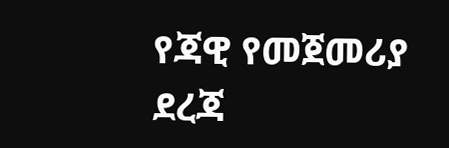የጃዊ የመጀመሪያ ደረጃ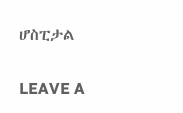ሆስፒታል

LEAVE A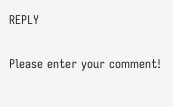REPLY

Please enter your comment!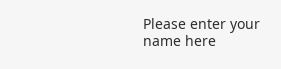Please enter your name here